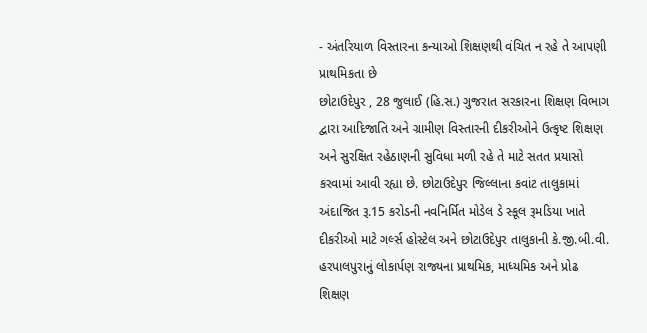- અંતરિયાળ વિસ્તારના કન્યાઓ શિક્ષણથી વંચિત ન રહે તે આપણી પ્રાથમિકતા છે
છોટાઉદેપુર , 28 જુલાઈ (હિ.સ.) ગુજરાત સરકારના શિક્ષણ વિભાગ દ્વારા આદિજાતિ અને ગ્રામીણ વિસ્તારની દીકરીઓને ઉત્કૃષ્ટ શિક્ષણ અને સુરક્ષિત રહેઠાણની સુવિધા મળી રહે તે માટે સતત પ્રયાસો કરવામાં આવી રહ્યા છે. છોટાઉદેપુર જિલ્લાના કવાંટ તાલુકામાં અંદાજિત રૂ.15 કરોડની નવનિર્મિત મોડેલ ડે સ્કૂલ રૂમડિયા ખાતે દીકરીઓ માટે ગર્લ્સ હોસ્ટેલ અને છોટાઉદેપુર તાલુકાની કે.જી.બી.વી. હરપાલપુરાનું લોકાર્પણ રાજ્યના પ્રાથમિક, માધ્યમિક અને પ્રોઢ શિક્ષણ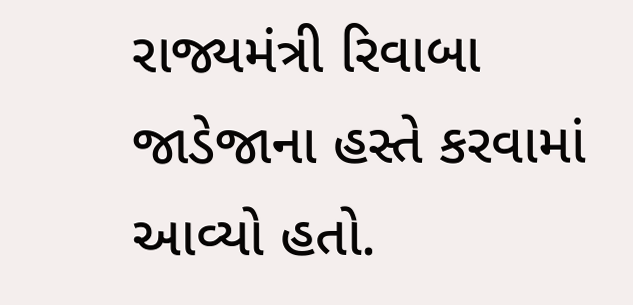રાજ્યમંત્રી રિવાબા જાડેજાના હસ્તે કરવામાં આવ્યો હતો.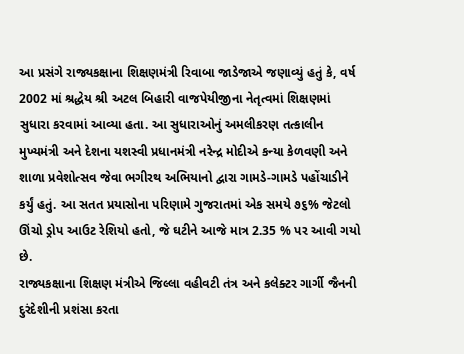આ પ્રસંગે રાજ્યકક્ષાના શિક્ષણમંત્રી રિવાબા જાડેજાએ જણાવ્યું હતું કે, વર્ષ 2002 માં શ્રદ્ધેય શ્રી અટલ બિહારી વાજપેયીજીના નેતૃત્વમાં શિક્ષણમાં સુધારા કરવામાં આવ્યા હતા. આ સુધારાઓનું અમલીકરણ તત્કાલીન મુખ્યમંત્રી અને દેશના યશસ્વી પ્રધાનમંત્રી નરેન્દ્ર મોદીએ કન્યા કેળવણી અને શાળા પ્રવેશોત્સવ જેવા ભગીરથ અભિયાનો દ્વારા ગામડે-ગામડે પહોંચાડીને કર્યું હતું. આ સતત પ્રયાસોના પરિણામે ગુજરાતમાં એક સમયે ૭૬% જેટલો ઊંચો ડ્રોપ આઉટ રેશિયો હતો, જે ઘટીને આજે માત્ર 2.35 % પર આવી ગયો છે.
રાજ્યકક્ષાના શિક્ષણ મંત્રીએ જિલ્લા વહીવટી તંત્ર અને કલેક્ટર ગાર્ગી જૈનની દુરંદેશીની પ્રશંસા કરતા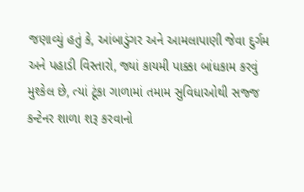જણાવ્યું હતું કે, આંબાડુંગર અને આમલાપાણી જેવા દુર્ગમ અને પહાડી વિસ્તારો, જ્યાં કાયમી પાક્કા બાંધકામ કરવું મુશ્કેલ છે, ત્યાં ટૂંકા ગાળામાં તમામ સુવિધાઓથી સજ્જ કન્ટેનર શાળા શરૂ કરવાનો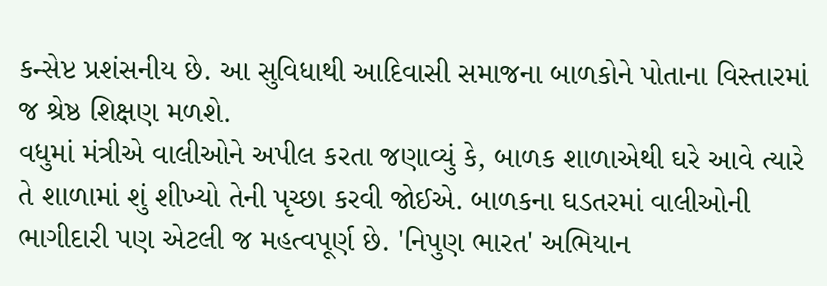કન્સેપ્ટ પ્રશંસનીય છે. આ સુવિધાથી આદિવાસી સમાજના બાળકોને પોતાના વિસ્તારમાં જ શ્રેષ્ઠ શિક્ષણ મળશે.
વધુમાં મંત્રીએ વાલીઓને અપીલ કરતા જણાવ્યું કે, બાળક શાળાએથી ઘરે આવે ત્યારે તે શાળામાં શું શીખ્યો તેની પૃચ્છા કરવી જોઈએ. બાળકના ઘડતરમાં વાલીઓની ભાગીદારી પણ એટલી જ મહત્વપૂર્ણ છે. 'નિપુણ ભારત' અભિયાન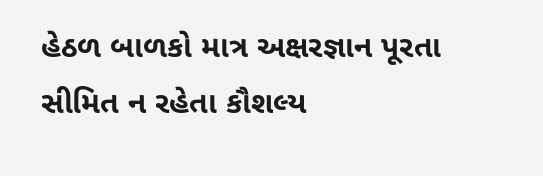હેઠળ બાળકો માત્ર અક્ષરજ્ઞાન પૂરતા સીમિત ન રહેતા કૌશલ્ય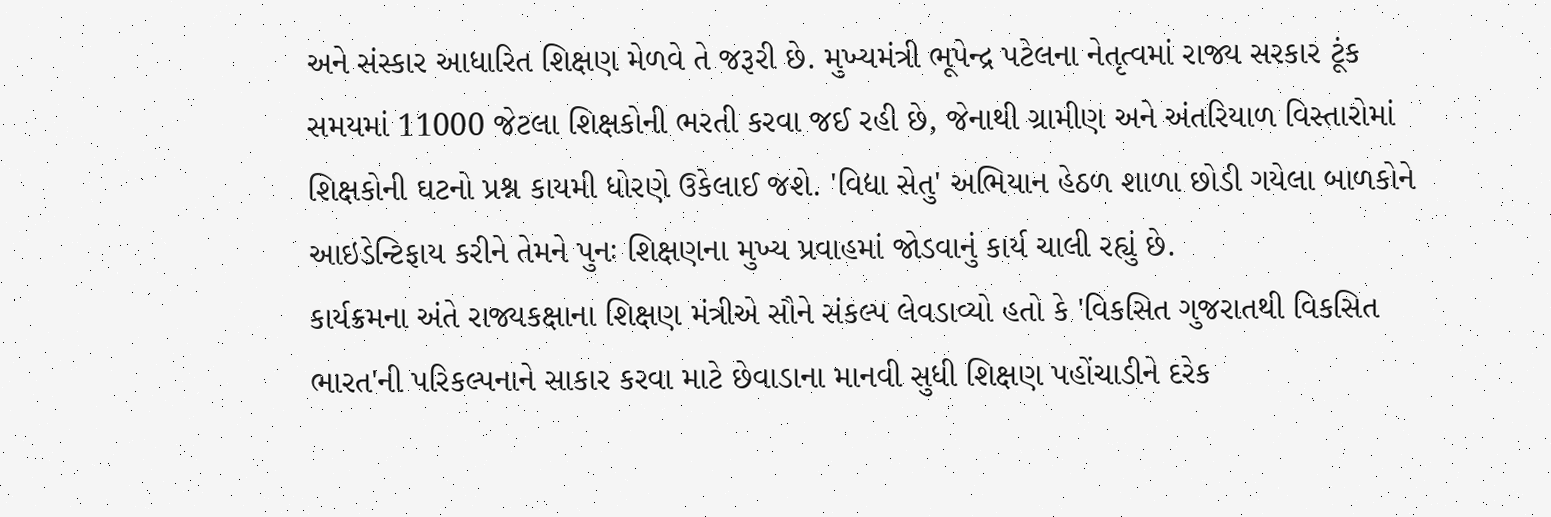અને સંસ્કાર આધારિત શિક્ષણ મેળવે તે જરૂરી છે. મુખ્યમંત્રી ભૂપેન્દ્ર પટેલના નેતૃત્વમાં રાજ્ય સરકાર ટૂંક સમયમાં 11000 જેટલા શિક્ષકોની ભરતી કરવા જઈ રહી છે, જેનાથી ગ્રામીણ અને અંતરિયાળ વિસ્તારોમાં શિક્ષકોની ઘટનો પ્રશ્ન કાયમી ધોરણે ઉકેલાઈ જશે. 'વિદ્યા સેતુ' અભિયાન હેઠળ શાળા છોડી ગયેલા બાળકોને આઇડેન્ટિફાય કરીને તેમને પુનઃ શિક્ષણના મુખ્ય પ્રવાહમાં જોડવાનું કાર્ય ચાલી રહ્યું છે.
કાર્યક્રમના અંતે રાજ્યકક્ષાના શિક્ષણ મંત્રીએ સૌને સંકલ્પ લેવડાવ્યો હતો કે 'વિકસિત ગુજરાતથી વિકસિત ભારત'ની પરિકલ્પનાને સાકાર કરવા માટે છેવાડાના માનવી સુધી શિક્ષણ પહોંચાડીને દરેક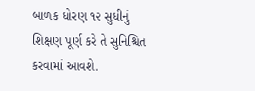બાળક ધોરણ ૧૨ સુધીનું શિક્ષણ પૂર્ણ કરે તે સુનિશ્ચિત કરવામાં આવશે.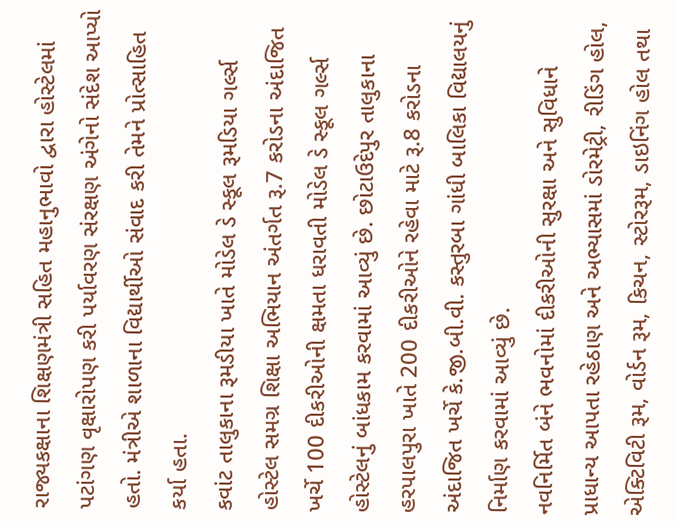રાજ્યકક્ષાના શિક્ષણમંત્રી સહિત મહાનુભાવો દ્વારા હોસ્ટેલમાં પટાંગણ વૃક્ષારોપણ કરી પર્યાવરણ સંરક્ષણ અંગેનો સંદેશ આપ્યો હતો. મંત્રીએ શાળાના વિદ્યાર્થીઓ સંવાદ કરી તેમને પ્રોત્સાહિત કર્યા હતા.
કવાંટ તાલુકાના રૂમડીયા ખાતે મોડેલ ડે સ્કૂલ રૂમડિયા ગર્લ્સ હોસ્ટેલ સમગ્ર શિક્ષા અભિયાન અંતર્ગત રૂ.7 કરોડના અંદાજિત ખર્ચે 100 દીકરીઓની ક્ષમતા ધરાવતી મોડેલ ડે સ્કૂલ ગર્લ્સ હોસ્ટેલનું બાંધકામ કરવામાં આવ્યું છે. છોટાઉદેપુર તાલુકાના હરપાલપુરા ખાતે 200 દીકરીઓને રહેવા માટે રૂ.8 કરોડના અંદાજિત ખર્ચે કે.જી.બી.વી. કસ્તુરબા ગાંધી બાલિકા વિદ્યાલયનું નિર્માણ કરવામાં આવ્યું છે.
નવનિર્મિત બંને ભવનોમાં દીકરીઓની સુરક્ષા અને સુવિધાને પ્રાધાન્ય આપતા રહેઠાણ અને અભ્યાસમાં ડોરમેટ્રી, રીડિંગ હોલ, એક્ટિવિટી રૂમ, વોર્ડન રૂમ, કિચન, સ્ટોરરૂમ, ડાઇનિંગ હોલ તથા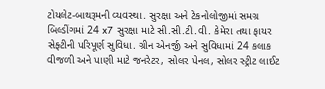ટોયલેટ-બાથરૂમની વ્યવસ્થા. સુરક્ષા અને ટેકનોલોજીમાં સમગ્ર બિલ્ડીંગમાં 24 x7 સુરક્ષા માટે સી.સી.ટી.વી. કેમેરા તથા ફાયર સેફ્ટીની પરિપૂર્ણ સુવિધા. ગ્રીન એનર્જી અને સુવિધામાં 24 કલાક વીજળી અને પાણી માટે જનરેટર, સોલર પેનલ, સોલર સ્ટ્રીટ લાઈટ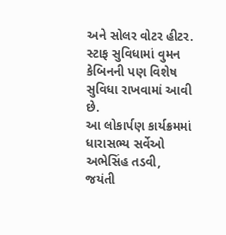અને સોલર વોટર હીટર. સ્ટાફ સુવિધામાં વુમન કેબિનની પણ વિશેષ સુવિધા રાખવામાં આવી છે.
આ લોકાર્પણ કાર્યક્રમમાં ધારાસભ્ય સર્વેઓ અભેસિંહ તડવી, જયંતી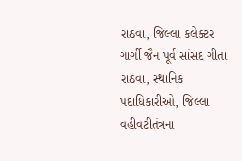રાઠવા, જિલ્લા કલેક્ટર ગાર્ગી જૈન પૂર્વ સાંસદ ગીતા રાઠવા, સ્થાનિક પદાધિકારીઓ, જિલ્લા વહીવટીતંત્રના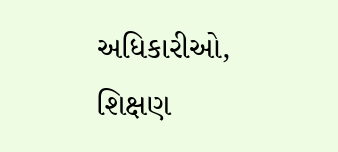અધિકારીઓ, શિક્ષણ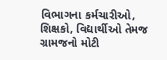વિભાગના કર્મચારીઓ, શિક્ષકો, વિદ્યાર્થીઓ તેમજ ગ્રામજનો મોટી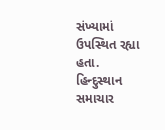સંખ્યામાં ઉપસ્થિત રહ્યા હતા.
હિન્દુસ્થાન સમાચાર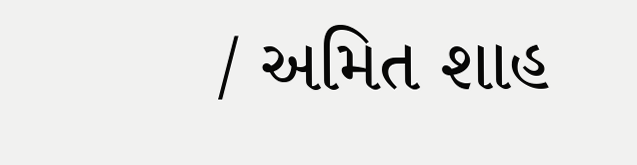/ અમિત શાહ